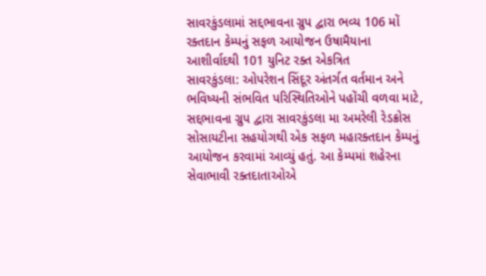સાવરકુંડલામાં સદ્દભાવના ગ્રુપ દ્વારા ભવ્ય 106 મોં રક્તદાન કેમ્પનું સફળ આયોજન ઉષામૈયાના આશીર્વાદથી 101 યુનિટ રક્ત એકત્રિત
સાવરકુંડલા: ઓપરેશન સિંદૂર અંતર્ગત વર્તમાન અને ભવિષ્યની સંભવિત પરિસ્થિતિઓને પહોંચી વળવા માટે, સદ્દભાવના ગ્રુપ દ્વારા સાવરકુંડલા મા અમરેલી રેડક્રોસ સોસાયટીના સહયોગથી એક સફળ મહારક્તદાન કેમ્પનું આયોજન કરવામાં આવ્યું હતું. આ કેમ્પમાં શહેરના સેવાભાવી રક્તદાતાઓએ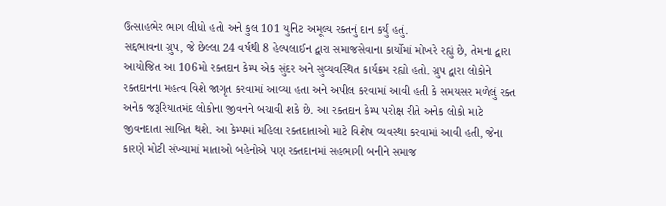ઉત્સાહભેર ભાગ લીધો હતો અને કુલ 101 યુનિટ અમૂલ્ય રક્તનું દાન કર્યું હતું.
સદ્દભાવના ગ્રુપ, જે છેલ્લા 24 વર્ષથી 8 હેલ્પલાઈન દ્વારા સમાજસેવાના કાર્યોમાં મોખરે રહ્યું છે, તેમના દ્વારા આયોજિત આ 106મો રક્તદાન કેમ્પ એક સુંદર અને સુવ્યવસ્થિત કાર્યક્રમ રહ્યો હતો. ગ્રુપ દ્વારા લોકોને રક્તદાનના મહત્વ વિશે જાગૃત કરવામાં આવ્યા હતા અને અપીલ કરવામાં આવી હતી કે સમયસર મળેલું રક્ત અનેક જરૂરિયાતમંદ લોકોના જીવનને બચાવી શકે છે. આ રક્તદાન કેમ્પ પરોક્ષ રીતે અનેક લોકો માટે જીવનદાતા સાબિત થશે. આ કેમ્પમાં મહિલા રક્તદાતાઓ માટે વિશેષ વ્યવસ્થા કરવામાં આવી હતી, જેના કારણે મોટી સંખ્યામાં માતાઓ બહેનોએ પણ રક્તદાનમાં સહભાગી બનીને સમાજ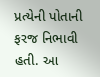પ્રત્યેની પોતાની ફરજ નિભાવી હતી. આ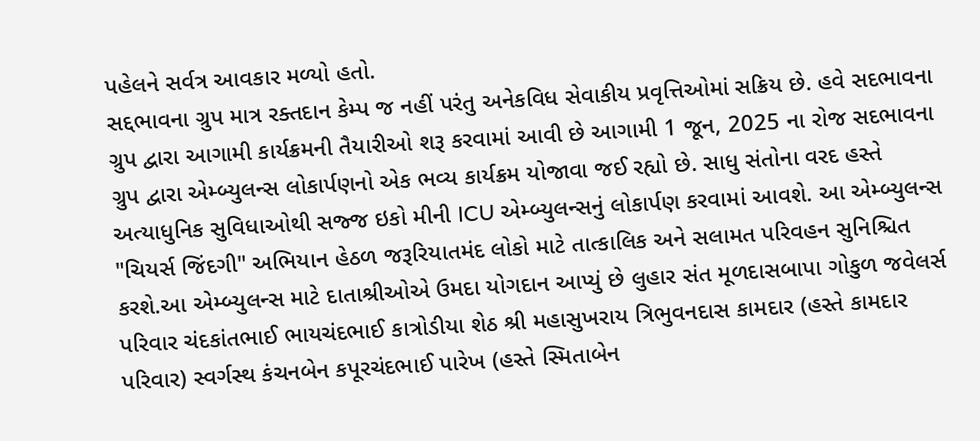પહેલને સર્વત્ર આવકાર મળ્યો હતો.
સદ્દભાવના ગ્રુપ માત્ર રક્તદાન કેમ્પ જ નહીં પરંતુ અનેકવિધ સેવાકીય પ્રવૃત્તિઓમાં સક્રિય છે. હવે સદભાવના ગ્રુપ દ્વારા આગામી કાર્યક્રમની તૈયારીઓ શરૂ કરવામાં આવી છે આગામી 1 જૂન, 2025 ના રોજ સદભાવના ગ્રુપ દ્વારા એમ્બ્યુલન્સ લોકાર્પણનો એક ભવ્ય કાર્યક્રમ યોજાવા જઈ રહ્યો છે. સાધુ સંતોના વરદ હસ્તે અત્યાધુનિક સુવિધાઓથી સજ્જ ઇકો મીની ICU એમ્બ્યુલન્સનું લોકાર્પણ કરવામાં આવશે. આ એમ્બ્યુલન્સ "ચિયર્સ જિંદગી" અભિયાન હેઠળ જરૂરિયાતમંદ લોકો માટે તાત્કાલિક અને સલામત પરિવહન સુનિશ્ચિત કરશે.આ એમ્બ્યુલન્સ માટે દાતાશ્રીઓએ ઉમદા યોગદાન આપ્યું છે લુહાર સંત મૂળદાસબાપા ગોકુળ જવેલર્સ પરિવાર ચંદકાંતભાઈ ભાયચંદભાઈ કાત્રોડીયા શેઠ શ્રી મહાસુખરાય ત્રિભુવનદાસ કામદાર (હસ્તે કામદાર પરિવાર) સ્વર્ગસ્થ કંચનબેન કપૂરચંદભાઈ પારેખ (હસ્તે સ્મિતાબેન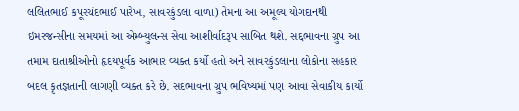લલિતભાઈ કપૂરચંદભાઈ પારેખ, સાવરકુંડલા વાળા) તેમના આ અમૂલ્ય યોગદાનથી ઇમરજન્સીના સમયમાં આ એમ્બ્યુલન્સ સેવા આશીર્વાદરૂપ સાબિત થશે. સદ્દભાવના ગ્રુપ આ તમામ દાતાશ્રીઓનો હૃદયપૂર્વક આભાર વ્યક્ત કર્યો હતો અને સાવરકુંડલાના લોકોના સહકાર બદલ કૃતજ્ઞતાની લાગણી વ્યક્ત કરે છે. સદભાવના ગ્રુપ ભવિષ્યમાં પણ આવા સેવાકીય કાર્યો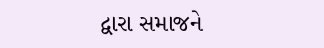દ્વારા સમાજને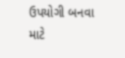ઉપયોગી બનવા માટે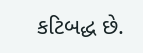કટિબદ્ધ છે.